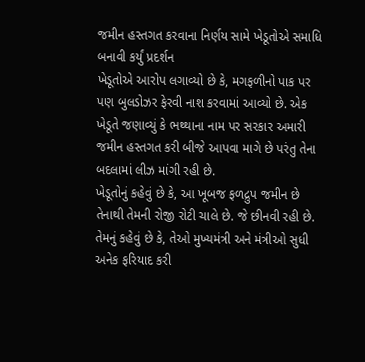જમીન હસ્તગત કરવાના નિર્ણય સામે ખેડૂતોએ સમાધિ બનાવી કર્યું પ્રદર્શન
ખેડૂતોએ આરોપ લગાવ્યો છે કે, મગફળીનો પાક પર પણ બુલડોઝર ફેરવી નાશ કરવામાં આવ્યો છે. એક ખેડૂતે જણાવ્યું કે ભથ્થાના નામ પર સરકાર અમારી જમીન હસ્તગત કરી બીજે આપવા માગે છે પરંતુ તેના બદલામાં લીઝ માંગી રહી છે.
ખેડૂતોનું કહેવું છે કે, આ ખૂબજ ફળદ્રુપ જમીન છે તેનાથી તેમની રોજી રોટી ચાલે છે. જે છીનવી રહી છે. તેમનું કહેવું છે કે, તેઓ મુખ્યમંત્રી અને મંત્રીઓ સુધી અનેક ફરિયાદ કરી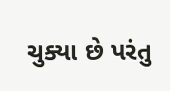ચુક્યા છે પરંતુ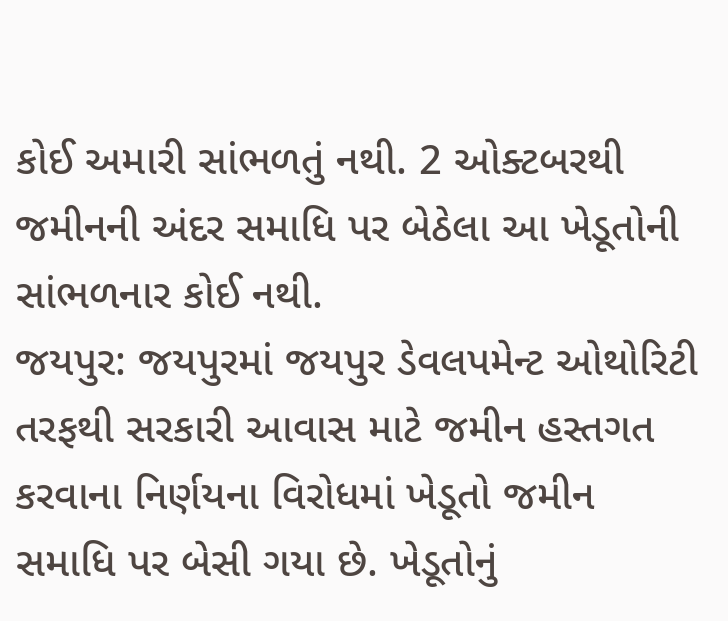કોઈ અમારી સાંભળતું નથી. 2 ઓક્ટબરથી જમીનની અંદર સમાધિ પર બેઠેલા આ ખેડૂતોની સાંભળનાર કોઈ નથી.
જયપુર: જયપુરમાં જયપુર ડેવલપમેન્ટ ઓથોરિટી તરફથી સરકારી આવાસ માટે જમીન હસ્તગત કરવાના નિર્ણયના વિરોધમાં ખેડૂતો જમીન સમાધિ પર બેસી ગયા છે. ખેડૂતોનું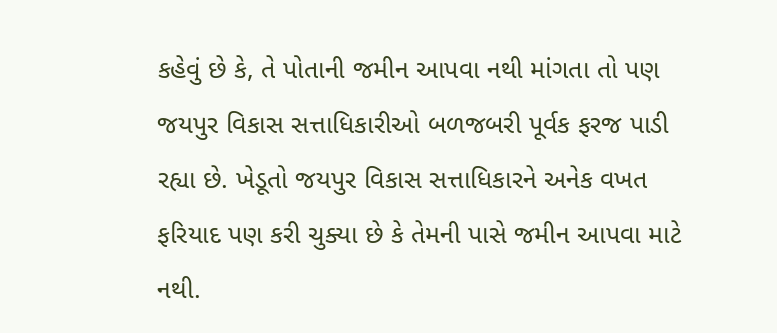કહેવું છે કે, તે પોતાની જમીન આપવા નથી માંગતા તો પણ જયપુર વિકાસ સત્તાધિકારીઓ બળજબરી પૂર્વક ફરજ પાડી રહ્યા છે. ખેડૂતો જયપુર વિકાસ સત્તાધિકારને અનેક વખત ફરિયાદ પણ કરી ચુક્યા છે કે તેમની પાસે જમીન આપવા માટે નથી.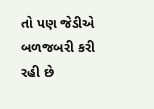તો પણ જેડીએ બળજબરી કરી રહી છે